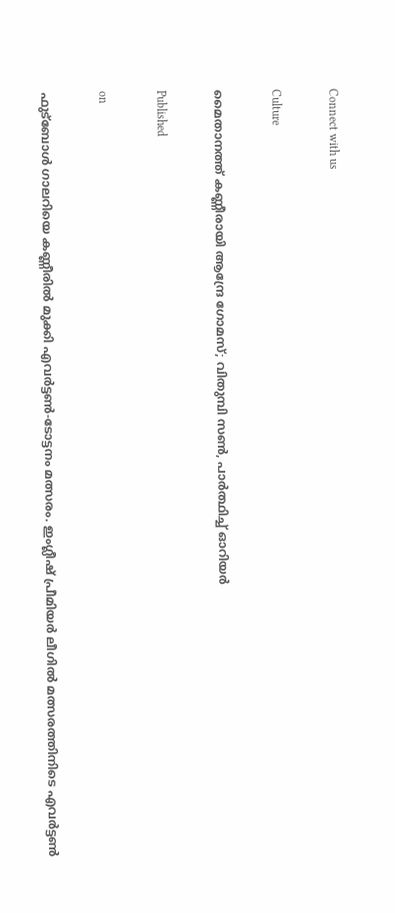Connect with us

Culture

മൈതാനത്ത് കണ്ണീരായി ആന്ദ്രേ ഗോമസ്; വിതുമ്പി സണ്‍, പാര്‍ത്ഥിച്ച് ഓറിയര്‍

Published

on

ഫുട്‌ബോള്‍ ഗാലറിയെ കണ്ണീരില്‍ മുക്കി എവര്‍ട്ടണ്‍-ടോട്ടനം മത്സരം. ഇംഗ്ലീഷ് പ്രീമിയര്‍ ലീഗില്‍ മത്സരത്തിനിടെ എവര്‍ട്ടണ്‍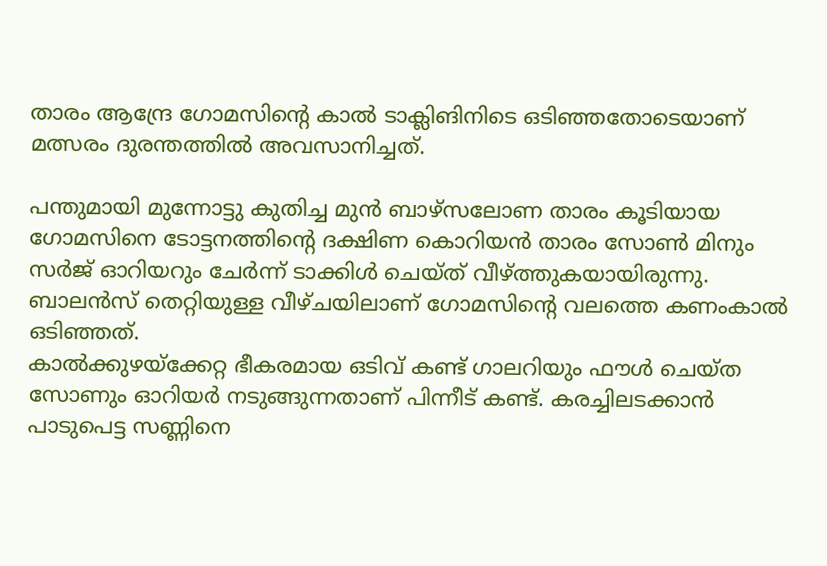താരം ആന്ദ്രേ ഗോമസിന്റെ കാല്‍ ടാക്ലിങിനിടെ ഒടിഞ്ഞതോടെയാണ് മത്സരം ദുരന്തത്തില്‍ അവസാനിച്ചത്.

പന്തുമായി മുന്നോട്ടു കുതിച്ച മുന്‍ ബാഴ്‌സലോണ താരം കൂടിയായ ഗോമസിനെ ടോട്ടനത്തിന്റെ ദക്ഷിണ കൊറിയന്‍ താരം സോണ്‍ മിനും സര്‍ജ് ഓറിയറും ചേര്‍ന്ന് ടാക്കിള്‍ ചെയ്ത് വീഴ്ത്തുകയായിരുന്നു. ബാലന്‍സ് തെറ്റിയുള്ള വീഴ്ചയിലാണ് ഗോമസിന്റെ വലത്തെ കണംകാല്‍ ഒടിഞ്ഞത്.
കാല്‍ക്കുഴയ്‌ക്കേറ്റ ഭീകരമായ ഒടിവ് കണ്ട് ഗാലറിയും ഫൗള്‍ ചെയ്ത സോണും ഓറിയര്‍ നടുങ്ങുന്നതാണ് പിന്നീട് കണ്ട്. കരച്ചിലടക്കാന്‍ പാടുപെട്ട സണ്ണിനെ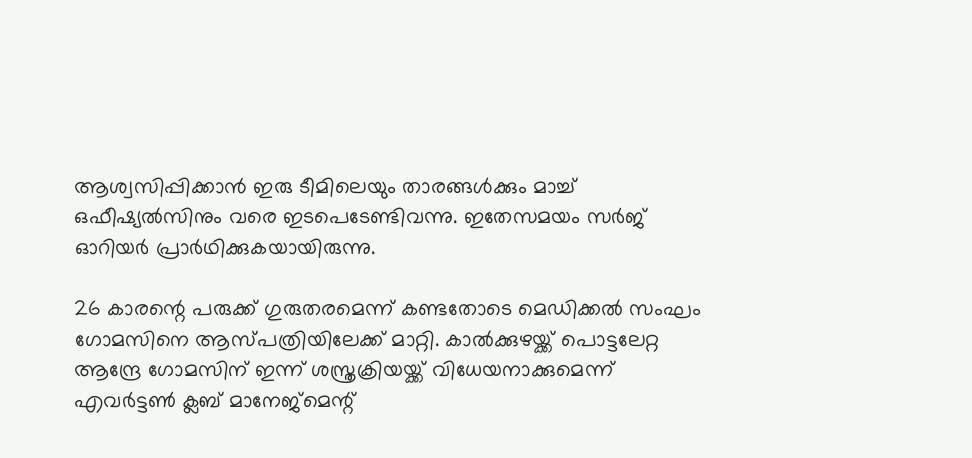ആശ്വസിപ്പിക്കാന്‍ ഇരു ടീമിലെയും താരങ്ങള്‍ക്കും മാച്ച് ഒഫീഷ്യല്‍സിനും വരെ ഇടപെടേണ്ടിവന്നു. ഇതേസമയം സര്‍ജ് ഓറിയര്‍ പ്രാര്‍ഥിക്കുകയായിരുന്നു.

26 കാരന്റെ പരുക്ക് ഗുരുതരമെന്ന് കണ്ടതോടെ മെഡിക്കല്‍ സംഘം ഗോമസിനെ ആസ്പത്രിയിലേക്ക് മാറ്റി. കാല്‍ക്കുഴയ്ക്ക് പൊട്ടലേറ്റ ആന്ദ്രേ ഗോമസിന് ഇന്ന് ശസ്ത്രക്രിയയ്ക്ക് വിധേയനാക്കുമെന്ന് എവര്‍ട്ടണ്‍ ക്ലബ് മാനേജ്‌മെന്റ്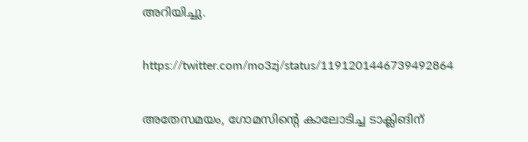അറിയിച്ചു.

https://twitter.com/mo3zj/status/1191201446739492864

അതേസമയം, ഗോമസിന്റെ കാലോടിച്ച ടാക്ലിങിന്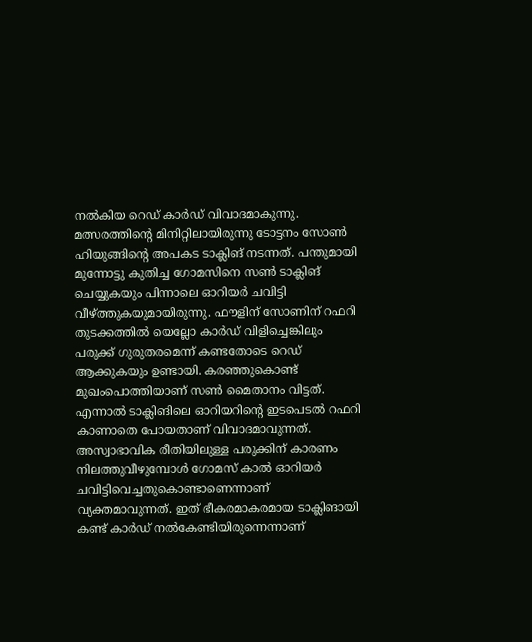നല്‍കിയ റെഡ് കാര്‍ഡ് വിവാദമാകുന്നു. മത്സരത്തിന്റെ മിനിറ്റിലായിരുന്നു ടോട്ടനം സോണ്‍ ഹിയുങ്ങിന്റെ അപകട ടാക്ലിങ് നടന്നത്. പന്തുമായി മുന്നോട്ടു കുതിച്ച ഗോമസിനെ സണ്‍ ടാക്ലിങ് ചെയ്യുകയും പിന്നാലെ ഓറിയര്‍ ചവിട്ടി വീഴ്ത്തുകയുമായിരുന്നു. ഫൗളിന് സോണിന് റഫറി തുടക്കത്തില്‍ യെല്ലോ കാര്‍ഡ് വിളിച്ചെങ്കിലും പരുക്ക് ഗുരുതരമെന്ന് കണ്ടതോടെ റെഡ് ആക്കുകയും ഉണ്ടായി. കരഞ്ഞുകൊണ്ട് മുഖംപൊത്തിയാണ് സണ്‍ മൈതാനം വിട്ടത്.
എന്നാല്‍ ടാക്ലിങിലെ ഓറിയറിന്റെ ഇടപെടല്‍ റഫറി കാണാതെ പോയതാണ് വിവാദമാവുന്നത്. അസ്വാഭാവിക രീതിയിലുള്ള പരുക്കിന് കാരണം നിലത്തുവീഴുമ്പോള്‍ ഗോമസ് കാല്‍ ഓറിയര്‍ ചവിട്ടിവെച്ചതുകൊണ്ടാണെന്നാണ് വ്യക്തമാവുന്നത്. ഇത് ഭീകരമാകരമായ ടാക്ലിങായി കണ്ട് കാര്‍ഡ് നല്‍കേണ്ടിയിരുന്നെന്നാണ്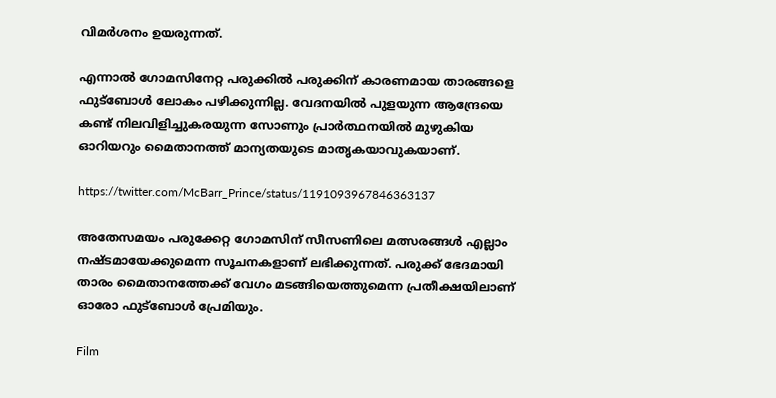വിമര്‍ശനം ഉയരുന്നത്.

എന്നാല്‍ ഗോമസിനേറ്റ പരുക്കില്‍ പരുക്കിന് കാരണമായ താരങ്ങളെ ഫുട്‌ബോള്‍ ലോകം പഴിക്കുന്നില്ല. വേദനയില്‍ പുളയുന്ന ആന്ദ്രേയെ കണ്ട് നിലവിളിച്ചുകരയുന്ന സോണും പ്രാര്‍ത്ഥനയില്‍ മുഴുകിയ ഓറിയറും മൈതാനത്ത് മാന്യതയുടെ മാതൃകയാവുകയാണ്.

https://twitter.com/McBarr_Prince/status/1191093967846363137

അതേസമയം പരുക്കേറ്റ ഗോമസിന് സീസണിലെ മത്സരങ്ങള്‍ എല്ലാം നഷ്ടമായേക്കുമെന്ന സൂചനകളാണ് ലഭിക്കുന്നത്. പരുക്ക് ഭേദമായി താരം മൈതാനത്തേക്ക് വേഗം മടങ്ങിയെത്തുമെന്ന പ്രതീക്ഷയിലാണ് ഓരോ ഫുട്‌ബോള്‍ പ്രേമിയും.

Film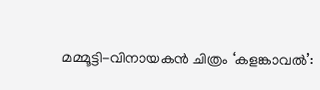മമ്മൂട്ടി-വിനായകന്‍ ചിത്രം ‘കളങ്കാവല്‍’: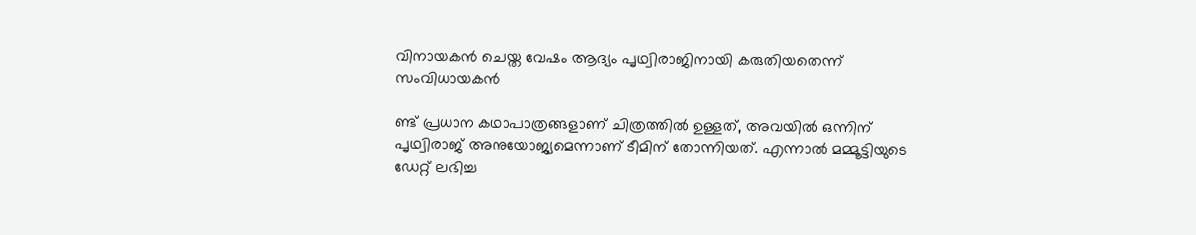വിനായകന്‍ ചെയ്ത വേഷം ആദ്യം പൃഥ്വിരാജിനായി കരുതിയതെന്ന് സംവിധായകന്‍

ണ്ട് പ്രധാന കഥാപാത്രങ്ങളാണ് ചിത്രത്തില്‍ ഉള്ളത്, അവയില്‍ ഒന്നിന് പൃഥ്വിരാജ് അനുയോജ്യമെന്നാണ് ടീമിന് തോന്നിയത്. എന്നാല്‍ മമ്മൂട്ടിയുടെ ഡേറ്റ് ലഭിച്ച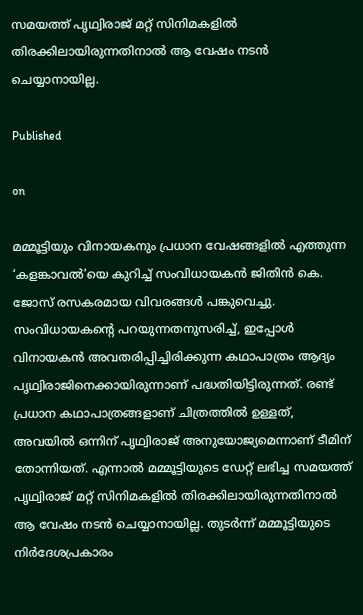സമയത്ത് പൃഥ്വിരാജ് മറ്റ് സിനിമകളില്‍ തിരക്കിലായിരുന്നതിനാല്‍ ആ വേഷം നടന്‍ ചെയ്യാനായില്ല.

Published

on

മമ്മൂട്ടിയും വിനായകനും പ്രധാന വേഷങ്ങളില്‍ എത്തുന്ന ‘കളങ്കാവല്‍’യെ കുറിച്ച് സംവിധായകന്‍ ജിതിന്‍ കെ. ജോസ് രസകരമായ വിവരങ്ങള്‍ പങ്കുവെച്ചു. സംവിധായകന്റെ പറയുന്നതനുസരിച്ച്, ഇപ്പോള്‍ വിനായകന്‍ അവതരിപ്പിച്ചിരിക്കുന്ന കഥാപാത്രം ആദ്യം പൃഥ്വിരാജിനെക്കായിരുന്നാണ് പദ്ധതിയിട്ടിരുന്നത്. രണ്ട് പ്രധാന കഥാപാത്രങ്ങളാണ് ചിത്രത്തില്‍ ഉള്ളത്, അവയില്‍ ഒന്നിന് പൃഥ്വിരാജ് അനുയോജ്യമെന്നാണ് ടീമിന് തോന്നിയത്. എന്നാല്‍ മമ്മൂട്ടിയുടെ ഡേറ്റ് ലഭിച്ച സമയത്ത് പൃഥ്വിരാജ് മറ്റ് സിനിമകളില്‍ തിരക്കിലായിരുന്നതിനാല്‍ ആ വേഷം നടന്‍ ചെയ്യാനായില്ല. തുടര്‍ന്ന് മമ്മൂട്ടിയുടെ നിര്‍ദേശപ്രകാരം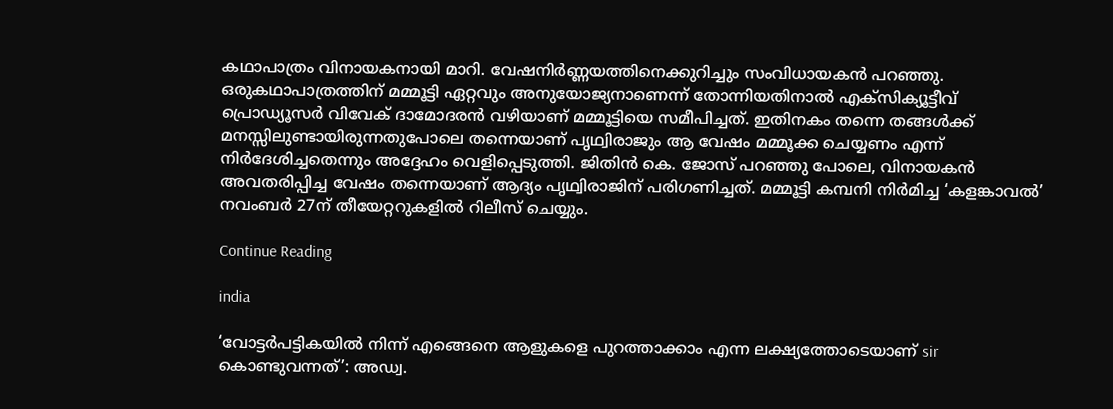കഥാപാത്രം വിനായകനായി മാറി. വേഷനിര്‍ണ്ണയത്തിനെക്കുറിച്ചും സംവിധായകന്‍ പറഞ്ഞു. ഒരുകഥാപാത്രത്തിന് മമ്മൂട്ടി ഏറ്റവും അനുയോജ്യനാണെന്ന് തോന്നിയതിനാല്‍ എക്‌സിക്യൂട്ടീവ് പ്രൊഡ്യൂസര്‍ വിവേക് ദാമോദരന്‍ വഴിയാണ് മമ്മൂട്ടിയെ സമീപിച്ചത്. ഇതിനകം തന്നെ തങ്ങള്‍ക്ക് മനസ്സിലുണ്ടായിരുന്നതുപോലെ തന്നെയാണ് പൃഥ്വിരാജും ആ വേഷം മമ്മൂക്ക ചെയ്യണം എന്ന് നിര്‍ദേശിച്ചതെന്നും അദ്ദേഹം വെളിപ്പെടുത്തി. ജിതിന്‍ കെ. ജോസ് പറഞ്ഞു പോലെ, വിനായകന്‍ അവതരിപ്പിച്ച വേഷം തന്നെയാണ് ആദ്യം പൃഥ്വിരാജിന് പരിഗണിച്ചത്. മമ്മൂട്ടി കമ്പനി നിര്‍മിച്ച ‘കളങ്കാവല്‍’ നവംബര്‍ 27ന് തീയേറ്ററുകളില്‍ റിലീസ് ചെയ്യും.

Continue Reading

india

‘വോട്ടര്‍പട്ടികയില്‍ നിന്ന് എങ്ങെനെ ആളുകളെ പുറത്താക്കാം എന്ന ലക്ഷ്യത്തോടെയാണ് sir കൊണ്ടുവന്നത്’: അഡ്വ.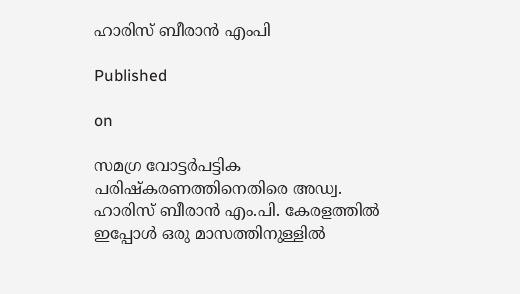ഹാരിസ് ബീരാൻ എംപി

Published

on

സമഗ്ര വോട്ടര്‍പട്ടിക പരിഷ്‌കരണത്തിനെതിരെ അഡ്വ. ഹാരിസ് ബീരാന്‍ എം.പി. കേരളത്തില്‍ ഇപ്പോള്‍ ഒരു മാസത്തിനുള്ളില്‍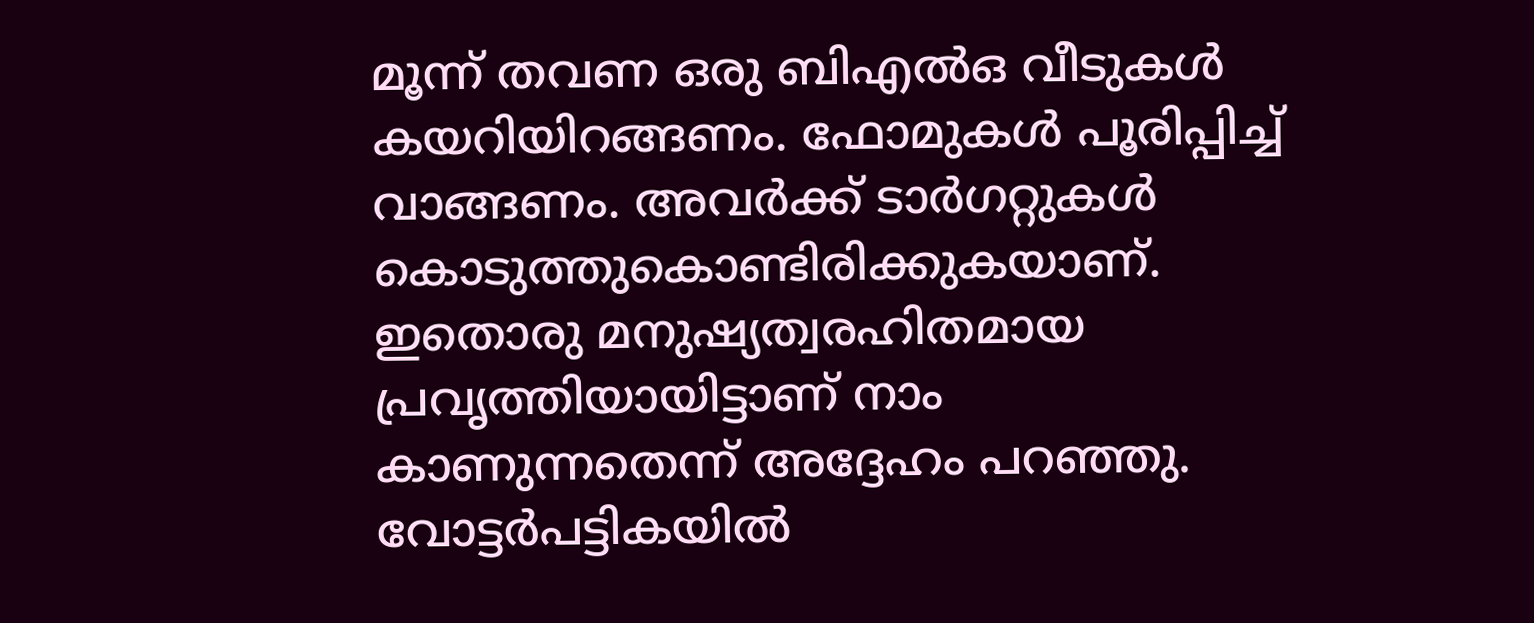മൂന്ന് തവണ ഒരു ബിഎല്‍ഒ വീടുകള്‍ കയറിയിറങ്ങണം. ഫോമുകള്‍ പൂരിപ്പിച്ച് വാങ്ങണം. അവര്‍ക്ക് ടാര്‍ഗറ്റുകള്‍ കൊടുത്തുകൊണ്ടിരിക്കുകയാണ്. ഇതൊരു മനുഷ്യത്വരഹിതമായ പ്രവൃത്തിയായിട്ടാണ് നാം കാണുന്നതെന്ന് അദ്ദേഹം പറഞ്ഞു. വോട്ടര്‍പട്ടികയില്‍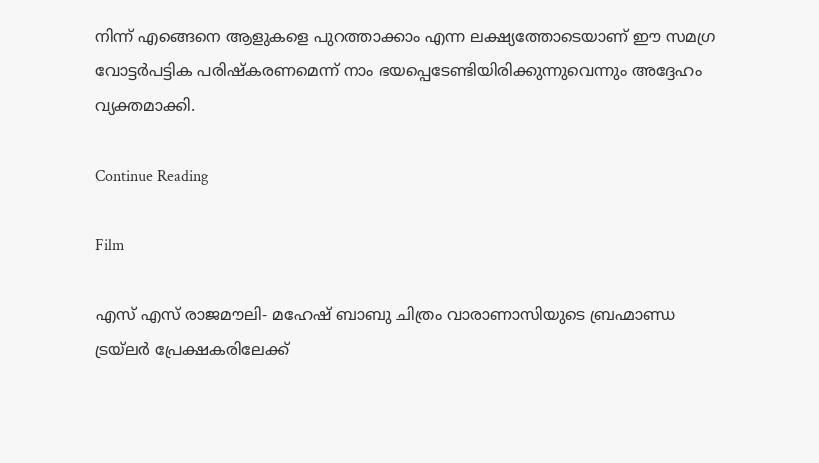നിന്ന് എങ്ങെനെ ആളുകളെ പുറത്താക്കാം എന്ന ലക്ഷ്യത്തോടെയാണ് ഈ സമഗ്ര വോട്ടര്‍പട്ടിക പരിഷ്‌കരണമെന്ന് നാം ഭയപ്പെടേണ്ടിയിരിക്കുന്നുവെന്നും അദ്ദേഹം വ്യക്തമാക്കി.

Continue Reading

Film

എസ് എസ് രാജമൗലി- മഹേഷ് ബാബു ചിത്രം വാരാണാസിയുടെ ബ്രഹ്മാണ്ഡ ട്രയ്ലർ പ്രേക്ഷകരിലേക്ക്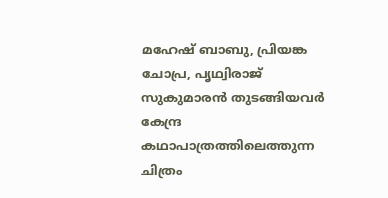മഹേഷ് ബാബു, പ്രിയങ്ക ചോപ്ര, പൃഥ്വിരാജ് സുകുമാരൻ തുടങ്ങിയവർ കേന്ദ്ര കഥാപാത്രത്തിലെത്തുന്ന ചിത്രം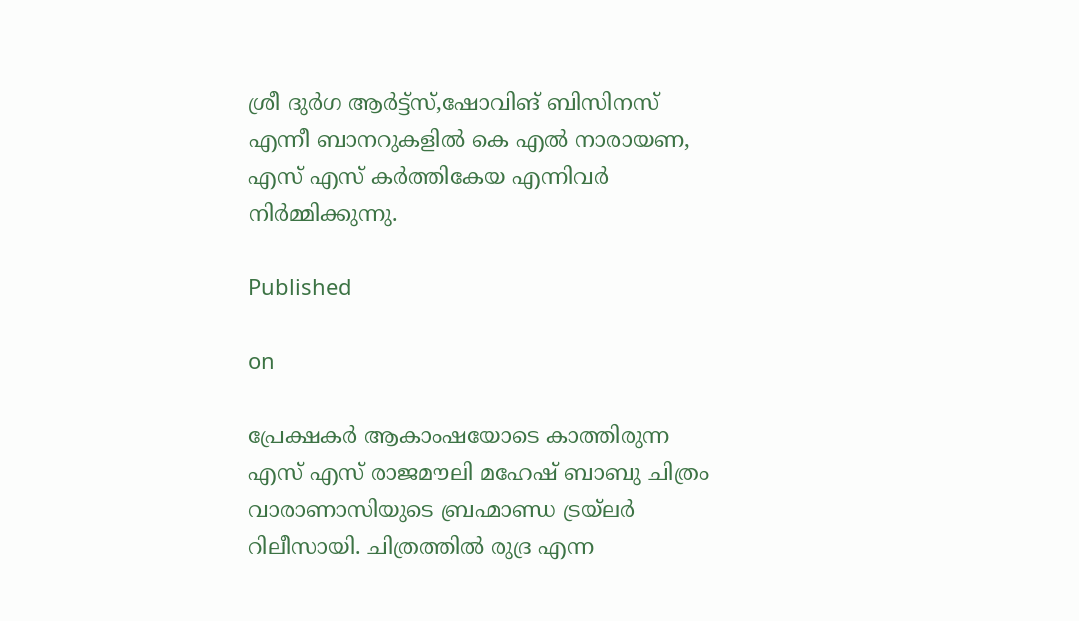ശ്രീ ദുർഗ ആർട്ട്സ്,ഷോവിങ് ബിസിനസ് എന്നീ ബാനറുകളിൽ കെ എൽ നാരായണ, എസ് എസ് കർത്തികേയ എന്നിവർ നിർമ്മിക്കുന്നു.

Published

on

പ്രേക്ഷകർ ആകാംഷയോടെ കാത്തിരുന്ന എസ് എസ് രാജമൗലി മഹേഷ് ബാബു ചിത്രം വാരാണാസിയുടെ ബ്രഹ്മാണ്ഡ ട്രയ്ലർ റിലീസായി. ചിത്രത്തിൽ രുദ്ര എന്ന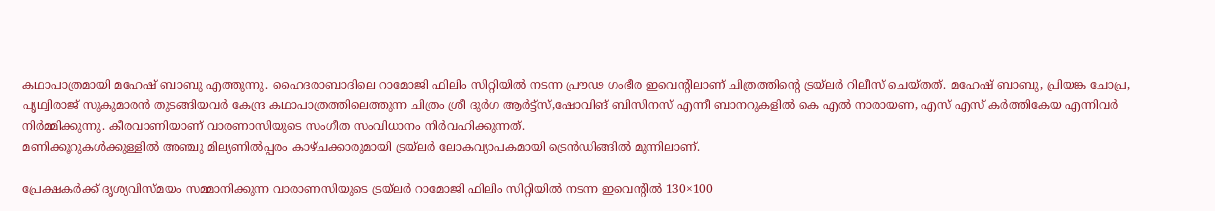കഥാപാത്രമായി മഹേഷ് ബാബു എത്തുന്നു. ഹൈദരാബാദിലെ റാമോജി ഫിലിം സിറ്റിയിൽ നടന്ന പ്രൗഢ ഗംഭീര ഇവെന്റിലാണ് ചിത്രത്തിന്റെ ട്രയ്ലർ റിലീസ് ചെയ്തത്. മഹേഷ് ബാബു, പ്രിയങ്ക ചോപ്ര, പൃഥ്വിരാജ് സുകുമാരൻ തുടങ്ങിയവർ കേന്ദ്ര കഥാപാത്രത്തിലെത്തുന്ന ചിത്രം ശ്രീ ദുർഗ ആർട്ട്സ്,ഷോവിങ് ബിസിനസ് എന്നീ ബാനറുകളിൽ കെ എൽ നാരായണ, എസ് എസ് കർത്തികേയ എന്നിവർ നിർമ്മിക്കുന്നു. കീരവാണിയാണ് വാരണാസിയുടെ സംഗീത സംവിധാനം നിർവഹിക്കുന്നത്.
മണിക്കൂറുകൾക്കുള്ളിൽ അഞ്ചു മില്യണിൽപ്പരം കാഴ്ചക്കാരുമായി ട്രയ്ലർ ലോകവ്യാപകമായി ട്രെൻഡിങ്ങിൽ മുന്നിലാണ്.

പ്രേക്ഷകർക്ക് ദൃശ്യവിസ്മയം സമ്മാനിക്കുന്ന വാരാണസിയുടെ ട്രയ്ലർ റാമോജി ഫിലിം സിറ്റിയിൽ നടന്ന ഇവെന്റിൽ 130×100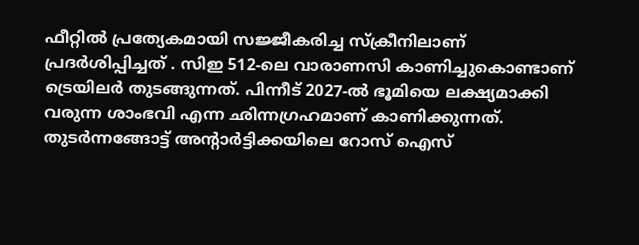ഫീറ്റിൽ പ്രത്യേകമായി സജ്ജീകരിച്ച സ്‌ക്രീനിലാണ് പ്രദർശിപ്പിച്ചത് . സിഇ 512-ലെ വാരാണസി കാണിച്ചുകൊണ്ടാണ് ട്രെയിലര്‍ തുടങ്ങുന്നത്. പിന്നീട് 2027-ല്‍ ഭൂമിയെ ലക്ഷ്യമാക്കി വരുന്ന ശാംഭവി എന്ന ഛിന്നഗ്രഹമാണ് കാണിക്കുന്നത്. തുടര്‍ന്നങ്ങോട്ട് അന്റാര്‍ട്ടിക്കയിലെ റോസ് ഐസ്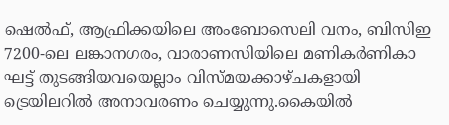ഷെല്‍ഫ്, ആഫ്രിക്കയിലെ അംബോസെലി വനം, ബിസിഇ 7200-ലെ ലങ്കാനഗരം, വാരാണസിയിലെ മണികര്‍ണികാ ഘട്ട് തുടങ്ങിയവയെല്ലാം വിസ്മയക്കാഴ്ചകളായി ട്രെയിലറില്‍ അനാവരണം ചെയ്യുന്നു.കൈയില്‍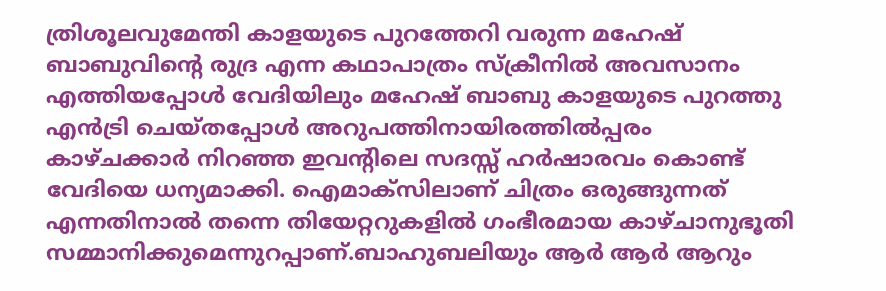ത്രിശൂലവുമേന്തി കാളയുടെ പുറത്തേറി വരുന്ന മഹേഷ് ബാബുവിന്റെ രുദ്ര എന്ന കഥാപാത്രം സ്‌ക്രീനിൽ അവസാനം എത്തിയപ്പോൾ വേദിയിലും മഹേഷ് ബാബു കാളയുടെ പുറത്തു എൻട്രി ചെയ്തപ്പോൾ അറുപത്തിനായിരത്തിൽപ്പരം കാഴ്ചക്കാർ നിറഞ്ഞ ഇവന്റിലെ സദസ്സ് ഹർഷാരവം കൊണ്ട് വേദിയെ ധന്യമാക്കി. ഐമാക്‌സിലാണ് ചിത്രം ഒരുങ്ങുന്നത് എന്നതിനാല്‍ തന്നെ തിയേറ്ററുകളില്‍ ഗംഭീരമായ കാഴ്ചാനുഭൂതി സമ്മാനിക്കുമെന്നുറപ്പാണ്.ബാഹുബലിയും ആർ ആർ ആറും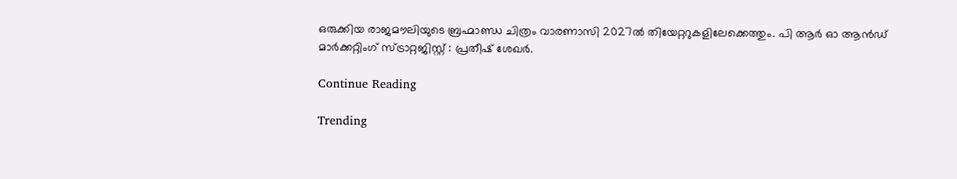ഒരുക്കിയ രാജമൗലിയുടെ ബ്രഹ്മാണ്ഡ ചിത്രം വാരണാസി 2027ൽ തിയേറ്ററുകളിലേക്കെത്തും. പി ആർ ഓ ആൻഡ് മാർക്കറ്റിംഗ് സ്ട്രാറ്റജിസ്റ്റ് : പ്രതീഷ് ശേഖർ.

Continue Reading

Trending